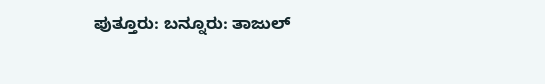ಪುತ್ತೂರು: ಬನ್ನೂರು: ತಾಜುಲ್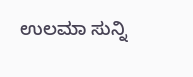ಉಲಮಾ ಸುನ್ನಿ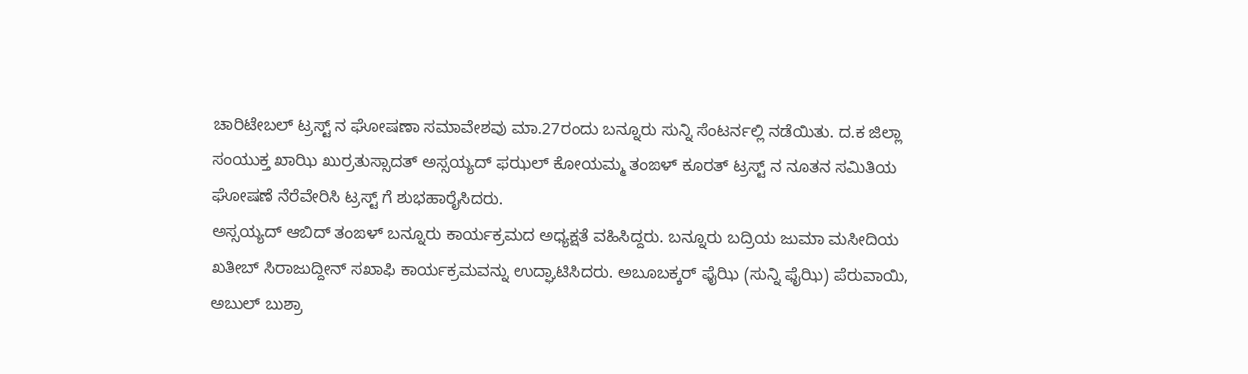ಚಾರಿಟೇಬಲ್ ಟ್ರಸ್ಟ್ ನ ಘೋಷಣಾ ಸಮಾವೇಶವು ಮಾ.27ರಂದು ಬನ್ನೂರು ಸುನ್ನಿ ಸೆಂಟರ್ನಲ್ಲಿ ನಡೆಯಿತು. ದ.ಕ ಜಿಲ್ಲಾ ಸಂಯುಕ್ತ ಖಾಝಿ ಖುರ್ರತುಸ್ಸಾದತ್ ಅಸ್ಸಯ್ಯದ್ ಫಝಲ್ ಕೋಯಮ್ಮ ತಂಙಳ್ ಕೂರತ್ ಟ್ರಸ್ಟ್ ನ ನೂತನ ಸಮಿತಿಯ ಘೋಷಣೆ ನೆರೆವೇರಿಸಿ ಟ್ರಸ್ಟ್ ಗೆ ಶುಭಹಾರೈಸಿದರು.
ಅಸ್ಸಯ್ಯದ್ ಆಬಿದ್ ತಂಙಳ್ ಬನ್ನೂರು ಕಾರ್ಯಕ್ರಮದ ಅಧ್ಯಕ್ಷತೆ ವಹಿಸಿದ್ದರು. ಬನ್ನೂರು ಬದ್ರಿಯ ಜುಮಾ ಮಸೀದಿಯ ಖತೀಬ್ ಸಿರಾಜುದ್ದೀನ್ ಸಖಾಫಿ ಕಾರ್ಯಕ್ರಮವನ್ನು ಉದ್ಘಾಟಿಸಿದರು. ಅಬೂಬಕ್ಕರ್ ಫೈಝಿ (ಸುನ್ನಿ ಫೈಝಿ) ಪೆರುವಾಯಿ, ಅಬುಲ್ ಬುಶ್ರಾ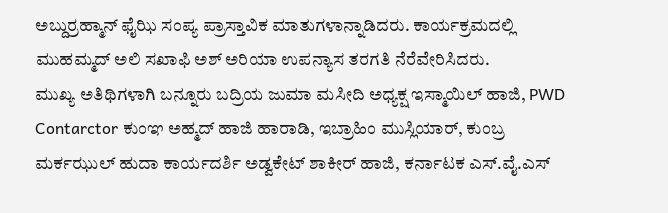ಅಬ್ದುರ್ರಹ್ಮಾನ್ ಫೈಝಿ ಸಂಪ್ಯ ಪ್ರಾಸ್ತಾವಿಕ ಮಾತುಗಳಾನ್ನಾಡಿದರು. ಕಾರ್ಯಕ್ರಮದಲ್ಲಿ ಮುಹಮ್ಮದ್ ಅಲಿ ಸಖಾಫಿ ಅಶ್ ಅರಿಯಾ ಉಪನ್ಯಾಸ ತರಗತಿ ನೆರೆವೇರಿಸಿದರು.
ಮುಖ್ಯ ಅತಿಥಿಗಳಾಗಿ ಬನ್ನೂರು ಬದ್ರಿಯ ಜುಮಾ ಮಸೀದಿ ಅಧ್ಯಕ್ಷ ಇಸ್ಮಾಯಿಲ್ ಹಾಜಿ, PWD Contarctor ಕುಂಞ ಅಹ್ಮದ್ ಹಾಜಿ ಹಾರಾಡಿ, ಇಬ್ರಾಹಿಂ ಮುಸ್ಲಿಯಾರ್, ಕುಂಬ್ರ ಮರ್ಕಝುಲ್ ಹುದಾ ಕಾರ್ಯದರ್ಶಿ ಅಡ್ವಕೇಟ್ ಶಾಕೀರ್ ಹಾಜಿ, ಕರ್ನಾಟಕ ಎಸ್.ವೈ.ಎಸ್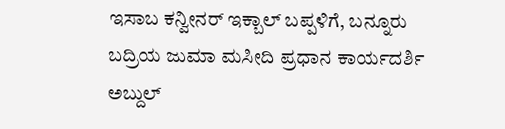ಇಸಾಬ ಕನ್ವೀನರ್ ಇಕ್ಬಾಲ್ ಬಪ್ಪಳಿಗೆ, ಬನ್ನೂರು ಬದ್ರಿಯ ಜುಮಾ ಮಸೀದಿ ಪ್ರಧಾನ ಕಾರ್ಯದರ್ಶಿ ಅಬ್ದುಲ್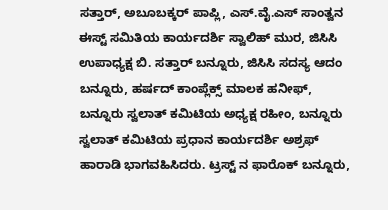ಸತ್ತಾರ್, ಅಬೂಬಕ್ಕರ್ ಪಾಪ್ಲಿ, ಎಸ್.ವೈ.ಎಸ್ ಸಾಂತ್ವನ ಈಸ್ಟ್ ಸಮಿತಿಯ ಕಾರ್ಯದರ್ಶಿ ಸ್ವಾಲಿಹ್ ಮುರ, ಜಿಸಿಸಿ ಉಪಾಧ್ಯಕ್ಷ ಬಿ. ಸತ್ತಾರ್ ಬನ್ನೂರು, ಜಿಸಿಸಿ ಸದಸ್ಯ ಆದಂ ಬನ್ನೂರು, ಹರ್ಷದ್ ಕಾಂಪ್ಲೆಕ್ಸ್ ಮಾಲಕ ಹನೀಫ್, ಬನ್ನೂರು ಸ್ವಲಾತ್ ಕಮಿಟಿಯ ಅಧ್ಯಕ್ಷ ರಹೀಂ, ಬನ್ನೂರು ಸ್ವಲಾತ್ ಕಮಿಟಿಯ ಪ್ರಧಾನ ಕಾರ್ಯದರ್ಶಿ ಅಶ್ರಫ್ ಹಾರಾಡಿ ಭಾಗವಹಿಸಿದರು. ಟ್ರಸ್ಟ್ ನ ಫಾರೊಕ್ ಬನ್ನೂರು,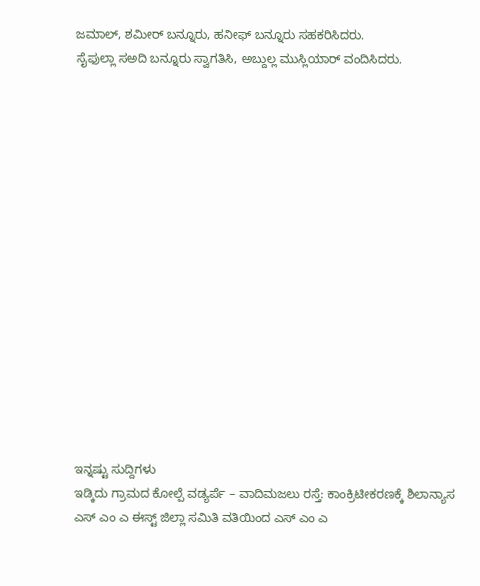ಜಮಾಲ್, ಶಮೀರ್ ಬನ್ನೂರು, ಹನೀಫ್ ಬನ್ನೂರು ಸಹಕರಿಸಿದರು.
ಸೈಫುಲ್ಲಾ ಸಅದಿ ಬನ್ನೂರು ಸ್ವಾಗತಿಸಿ, ಅಬ್ದುಲ್ಲ ಮುಸ್ಲಿಯಾರ್ ವಂದಿಸಿದರು.
















ಇನ್ನಷ್ಟು ಸುದ್ದಿಗಳು
ಇಡ್ಕಿದು ಗ್ರಾಮದ ಕೋಲ್ಪೆ ವಡ್ಯರ್ಪೆ – ವಾದಿಮಜಲು ರಸ್ತೆ: ಕಾಂಕ್ರಿಟೀಕರಣಕ್ಕೆ ಶಿಲಾನ್ಯಾಸ
ಎಸ್ ಎಂ ಎ ಈಸ್ಟ್ ಜಿಲ್ಲಾ ಸಮಿತಿ ವತಿಯಿಂದ ಎಸ್ ಎಂ ಎ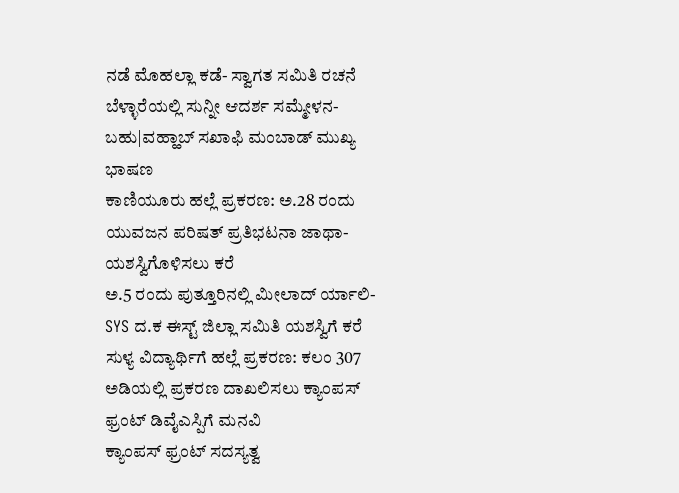ನಡೆ ಮೊಹಲ್ಲಾ ಕಡೆ- ಸ್ವಾಗತ ಸಮಿತಿ ರಚನೆ
ಬೆಳ್ಳಾರೆಯಲ್ಲಿ ಸುನ್ನೀ ಆದರ್ಶ ಸಮ್ಮೇಳನ- ಬಹು|ವಹ್ಹಾಬ್ ಸಖಾಫಿ ಮಂಬಾಡ್ ಮುಖ್ಯ ಭಾಷಣ
ಕಾಣಿಯೂರು ಹಲ್ಲೆ ಪ್ರಕರಣ: ಅ.28 ರಂದು ಯುವಜನ ಪರಿಷತ್ ಪ್ರತಿಭಟನಾ ಜಾಥಾ- ಯಶಸ್ವಿಗೊಳಿಸಲು ಕರೆ
ಅ.5 ರಂದು ಪುತ್ತೂರಿನಲ್ಲಿ ಮೀಲಾದ್ ರ್ಯಾಲಿ- SYS ದ.ಕ ಈಸ್ಟ್ ಜಿಲ್ಲಾ ಸಮಿತಿ ಯಶಸ್ವಿಗೆ ಕರೆ
ಸುಳ್ಯ ವಿದ್ಯಾರ್ಥಿಗೆ ಹಲ್ಲೆ ಪ್ರಕರಣ: ಕಲಂ 307 ಅಡಿಯಲ್ಲಿ ಪ್ರಕರಣ ದಾಖಲಿಸಲು ಕ್ಯಾಂಪಸ್ ಫ್ರಂಟ್ ಡಿವೈಎಸ್ಪಿಗೆ ಮನವಿ
ಕ್ಯಾಂಪಸ್ ಫ್ರಂಟ್ ಸದಸ್ಯತ್ವ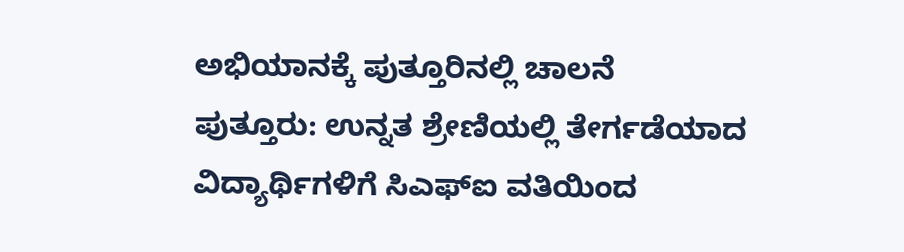ಅಭಿಯಾನಕ್ಕೆ ಪುತ್ತೂರಿನಲ್ಲಿ ಚಾಲನೆ
ಪುತ್ತೂರು: ಉನ್ನತ ಶ್ರೇಣಿಯಲ್ಲಿ ತೇರ್ಗಡೆಯಾದ ವಿದ್ಯಾರ್ಥಿಗಳಿಗೆ ಸಿಎಫ್ಐ ವತಿಯಿಂದ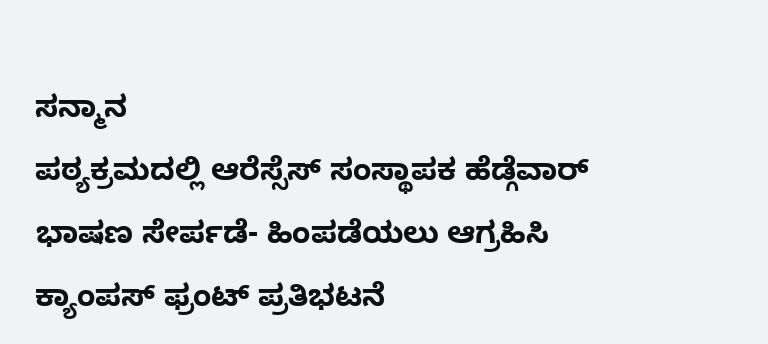ಸನ್ಮಾನ
ಪಠ್ಯಕ್ರಮದಲ್ಲಿ ಆರೆಸ್ಸೆಸ್ ಸಂಸ್ಥಾಪಕ ಹೆಡ್ಗೆವಾರ್ ಭಾಷಣ ಸೇರ್ಪಡೆ- ಹಿಂಪಡೆಯಲು ಆಗ್ರಹಿಸಿ ಕ್ಯಾಂಪಸ್ ಫ್ರಂಟ್ ಪ್ರತಿಭಟನೆ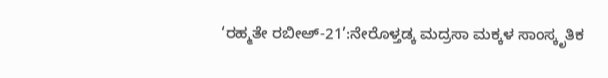‘ರಹ್ಮತೇ ರಬೀಅ್-21’:ನೇರೊಳ್ತಡ್ಕ ಮದ್ರಸಾ ಮಕ್ಕಳ ಸಾಂಸ್ಕೃತಿಕ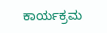ಕಾರ್ಯಕ್ರಮ